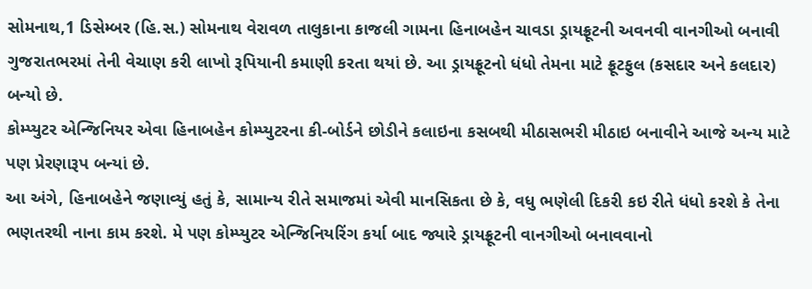સોમનાથ,1 ડિસેમ્બર (હિ.સ.) સોમનાથ વેરાવળ તાલુકાના કાજલી ગામના હિનાબહેન ચાવડા ડ્રાયફ્રૂટની અવનવી વાનગીઓ બનાવી ગુજરાતભરમાં તેની વેચાણ કરી લાખો રૂપિયાની કમાણી કરતા થયાં છે. આ ડ્રાયફ્રૂટનો ધંધો તેમના માટે ફ્રૂટફુલ (કસદાર અને કલદાર) બન્યો છે.
કોમ્પ્યુટર એન્જિનિયર એવા હિનાબહેન કોમ્પ્યુટરના કી-બોર્ડને છોડીને કલાઇના કસબથી મીઠાસભરી મીઠાઇ બનાવીને આજે અન્ય માટે પણ પ્રેરણારૂપ બન્યાં છે.
આ અંગે, હિનાબહેને જણાવ્યું હતું કે, સામાન્ય રીતે સમાજમાં એવી માનસિકતા છે કે, વધુ ભણેલી દિકરી કઇ રીતે ધંધો કરશે કે તેના ભણતરથી નાના કામ કરશે. મે પણ કોમ્પ્યુટર એન્જિનિયરિંગ કર્યા બાદ જ્યારે ડ્રાયફ્રૂટની વાનગીઓ બનાવવાનો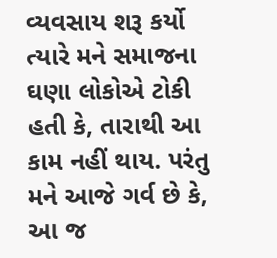વ્યવસાય શરૂ કર્યો ત્યારે મને સમાજના ઘણા લોકોએ ટોકી હતી કે, તારાથી આ કામ નહીં થાય. પરંતુ મને આજે ગર્વ છે કે, આ જ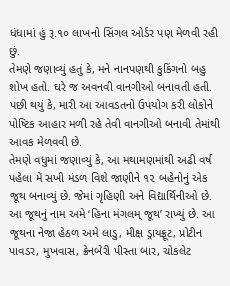ધંધામાં હું રૂ.૧૦ લાખનો સિંગલ ઓર્ડર પણ મેળવી રહી છું.
તેમણે જણાવ્યું હતું કે, મને નાનપણથી કુકિંગનો બહુ શોખ હતો. ઘરે જ અવનવી વાનગીઓ બનાવતી હતી. પછી થયું કે, મારી આ આવડતનો ઉપયોગ કરી લોકોને પોષ્ટિક આહાર મળી રહે તેવી વાનગીઓ બનાવી તેમાંથી આવક મેળવવી છે.
તેમણે વધુમાં જણાવ્યું કે, આ મથામણમાંથી અઢી વર્ષ પહેલા મેં સખી મંડળ વિશે જાણીને ૧૨ બહેનોનું એક જૂથ બનાવ્યું છે. જેમાં ગૃહિણી અને વિદ્યાર્થિનીઓ છે. આ જૂથનું નામ અમે ‘હિના મંગલમ્ જૂથ’ રાખ્યું છે. આ જૂથના નેજા હેઠળ અમે લાડુ, મીક્ષ ડ્રાયફ્રૂટ, પ્રોટીન પાવડર, મુખવાસ, ક્રેનબેરી પીસ્તા બાર, ચોકલેટ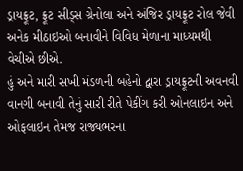ડ્રાયફ્રૂટ, ફ્રૂટ સીડ્સ ગ્રેનોલા અને અંજિર ડ્રાયફ્રૂટ રોલ જેવી અનેક મીઠાઇઓ બનાવીને વિવિધ મેળાના માધ્યમથી વેચીએ છીએ.
હું અને મારી સખી મંડળની બહેનો દ્વારા ડ્રાયફ્રૂટની અવનવી વાનગી બનાવી તેનું સારી રીતે પેકીંગ કરી ઓનલાઇન અને ઓફલાઇન તેમજ રાજ્યભરના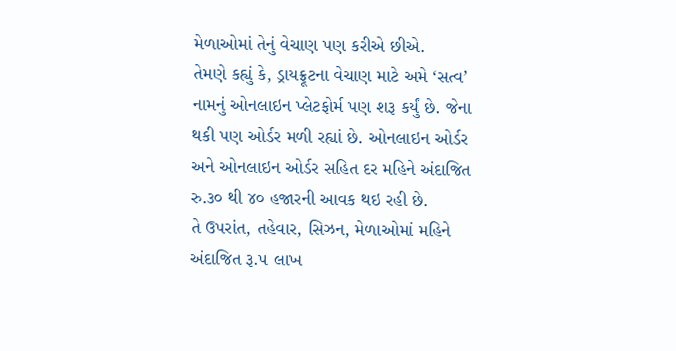મેળાઓમાં તેનું વેચાણ પણ કરીએ છીએ.
તેમણે કહ્યું કે, ડ્રાયફ્રૂટના વેચાણ માટે અમે ‘સત્વ’ નામનું ઓનલાઇન પ્લેટફોર્મ પણ શરૂ કર્યું છે. જેના થકી પણ ઓર્ડર મળી રહ્યાં છે. ઓનલાઇન ઓર્ડર અને ઓનલાઇન ઓર્ડર સહિત દર મહિને અંદાજિત રુ.૩૦ થી ૪૦ હજારની આવક થઇ રહી છે.
તે ઉપરાંત, તહેવાર, સિઝન, મેળાઓમાં મહિને અંદાજિત રૂ.૫ લાખ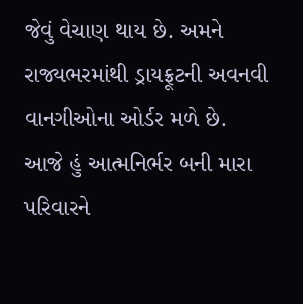જેવું વેચાણ થાય છે. અમને રાજ્યભરમાંથી ડ્રાયફ્રૂટની અવનવી વાનગીઓના ઓર્ડર મળે છે.
આજે હું આત્મનિર્ભર બની મારા પરિવારને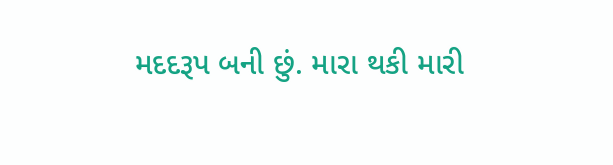મદદરૂપ બની છું. મારા થકી મારી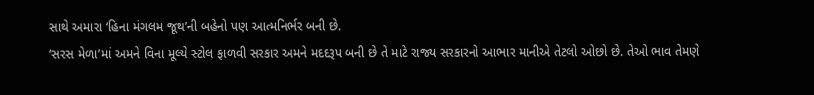સાથે અમારા ‘હિના મંગલમ જૂથ’ની બહેનો પણ આત્મનિર્ભર બની છે.
‘સરસ મેળા’માં અમને વિના મૂલ્યે સ્ટોલ ફાળવી સરકાર અમને મદદરૂપ બની છે તે માટે રાજ્ય સરકારનો આભાર માનીએ તેટલો ઓછો છે. તેઓ ભાવ તેમણે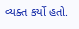વ્યક્ત કર્યો હતો.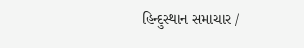હિન્દુસ્થાન સમાચાર /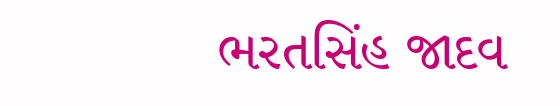ભરતસિંહ જાદવ